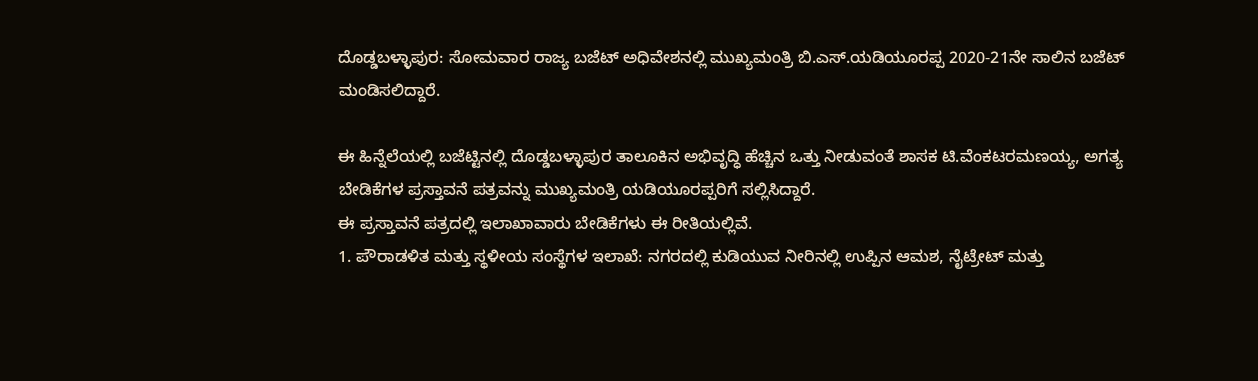ದೊಡ್ಡಬಳ್ಳಾಪುರ: ಸೋಮವಾರ ರಾಜ್ಯ ಬಜೆಟ್ ಅಧಿವೇಶನಲ್ಲಿ ಮುಖ್ಯಮಂತ್ರಿ ಬಿ.ಎಸ್.ಯಡಿಯೂರಪ್ಪ 2020-21ನೇ ಸಾಲಿನ ಬಜೆಟ್ ಮಂಡಿಸಲಿದ್ದಾರೆ.

ಈ ಹಿನ್ನೆಲೆಯಲ್ಲಿ ಬಜೆಟ್ಟಿನಲ್ಲಿ ದೊಡ್ಡಬಳ್ಳಾಪುರ ತಾಲೂಕಿನ ಅಭಿವೃದ್ಧಿ ಹೆಚ್ಚಿನ ಒತ್ತು ನೀಡುವಂತೆ ಶಾಸಕ ಟಿ.ವೆಂಕಟರಮಣಯ್ಯ, ಅಗತ್ಯ ಬೇಡಿಕೆಗಳ ಪ್ರಸ್ತಾವನೆ ಪತ್ರವನ್ನು ಮುಖ್ಯಮಂತ್ರಿ ಯಡಿಯೂರಪ್ಪರಿಗೆ ಸಲ್ಲಿಸಿದ್ದಾರೆ.
ಈ ಪ್ರಸ್ತಾವನೆ ಪತ್ರದಲ್ಲಿ ಇಲಾಖಾವಾರು ಬೇಡಿಕೆಗಳು ಈ ರೀತಿಯಲ್ಲಿವೆ.
1. ಪೌರಾಡಳಿತ ಮತ್ತು ಸ್ಥಳೀಯ ಸಂಸ್ಥೆಗಳ ಇಲಾಖೆ: ನಗರದಲ್ಲಿ ಕುಡಿಯುವ ನೀರಿನಲ್ಲಿ ಉಪ್ಪಿನ ಆಮಶ, ನೈಟ್ರೇಟ್ ಮತ್ತು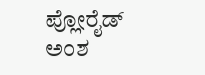ಪ್ಲೋರೈಡ್ ಅಂಶ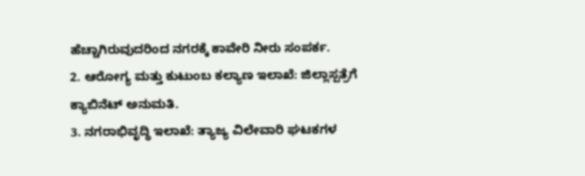ಹೆಚ್ಚಾಗಿರುವುದರಿಂದ ನಗರಕ್ಕೆ ಕಾವೇರಿ ನೀರು ಸಂಪರ್ಕ.
2. ಆರೋಗ್ಯ ಮತ್ತು ಕುಟುಂಬ ಕಲ್ಯಾಣ ಇಲಾಖೆ: ಜಿಲ್ಲಾಸ್ಪತ್ರೆಗೆ ಕ್ಯಾಬಿನೆಟ್ ಅನುಮತಿ.
3. ನಗರಾಭಿವೃದ್ಧಿ ಇಲಾಖೆ: ತ್ಯಾಜ್ಯ ವಿಲೇವಾರಿ ಘಟಕಗಳ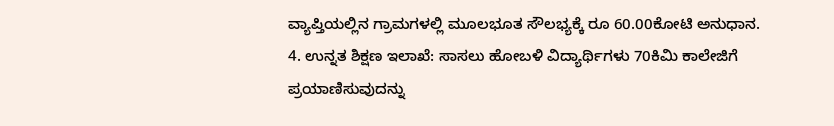ವ್ಯಾಪ್ತಿಯಲ್ಲಿನ ಗ್ರಾಮಗಳಲ್ಲಿ ಮೂಲಭೂತ ಸೌಲಭ್ಯಕ್ಕೆ ರೂ 60.00ಕೋಟಿ ಅನುಧಾನ.
4. ಉನ್ನತ ಶಿಕ್ಷಣ ಇಲಾಖೆ: ಸಾಸಲು ಹೋಬಳಿ ವಿದ್ಯಾರ್ಥಿಗಳು 70ಕಿಮಿ ಕಾಲೇಜಿಗೆ ಪ್ರಯಾಣಿಸುವುದನ್ನು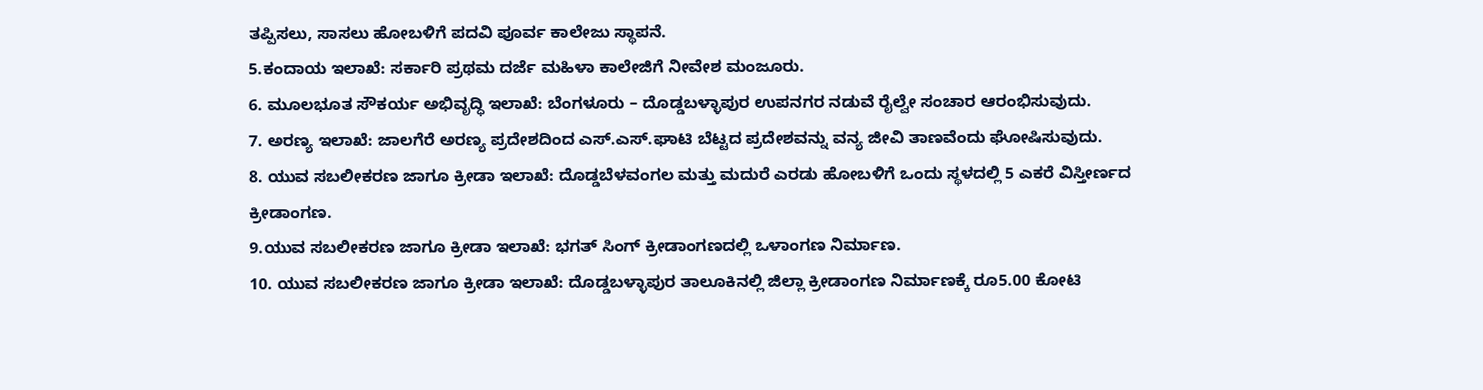ತಪ್ಪಿಸಲು, ಸಾಸಲು ಹೋಬಳಿಗೆ ಪದವಿ ಪೂರ್ವ ಕಾಲೇಜು ಸ್ಥಾಪನೆ.
5.ಕಂದಾಯ ಇಲಾಖೆ: ಸರ್ಕಾರಿ ಪ್ರಥಮ ದರ್ಜೆ ಮಹಿಳಾ ಕಾಲೇಜಿಗೆ ನೀವೇಶ ಮಂಜೂರು.
6. ಮೂಲಭೂತ ಸೌಕರ್ಯ ಅಭಿವೃದ್ಧಿ ಇಲಾಖೆ: ಬೆಂಗಳೂರು – ದೊಡ್ಡಬಳ್ಳಾಪುರ ಉಪನಗರ ನಡುವೆ ರೈಲ್ವೇ ಸಂಚಾರ ಆರಂಭಿಸುವುದು.
7. ಅರಣ್ಯ ಇಲಾಖೆ: ಜಾಲಗೆರೆ ಅರಣ್ಯ ಪ್ರದೇಶದಿಂದ ಎಸ್.ಎಸ್.ಘಾಟಿ ಬೆಟ್ಟದ ಪ್ರದೇಶವನ್ನು ವನ್ಯ ಜೀವಿ ತಾಣವೆಂದು ಘೋಷಿಸುವುದು.
8. ಯುವ ಸಬಲೀಕರಣ ಜಾಗೂ ಕ್ರೀಡಾ ಇಲಾಖೆ: ದೊಡ್ಡಬೆಳವಂಗಲ ಮತ್ತು ಮದುರೆ ಎರಡು ಹೋಬಳಿಗೆ ಒಂದು ಸ್ಥಳದಲ್ಲಿ 5 ಎಕರೆ ವಿಸ್ತೀರ್ಣದ ಕ್ರೀಡಾಂಗಣ.
9.ಯುವ ಸಬಲೀಕರಣ ಜಾಗೂ ಕ್ರೀಡಾ ಇಲಾಖೆ: ಭಗತ್ ಸಿಂಗ್ ಕ್ರೀಡಾಂಗಣದಲ್ಲಿ ಒಳಾಂಗಣ ನಿರ್ಮಾಣ.
10. ಯುವ ಸಬಲೀಕರಣ ಜಾಗೂ ಕ್ರೀಡಾ ಇಲಾಖೆ: ದೊಡ್ಡಬಳ್ಳಾಪುರ ತಾಲೂಕಿನಲ್ಲಿ ಜಿಲ್ಲಾ ಕ್ರೀಡಾಂಗಣ ನಿರ್ಮಾಣಕ್ಕೆ ರೂ5.00 ಕೋಟಿ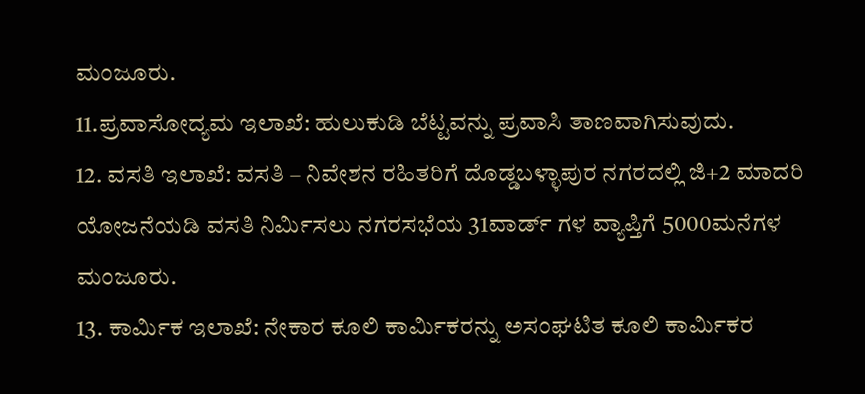ಮಂಜೂರು.
11.ಪ್ರವಾಸೋದ್ಯಮ ಇಲಾಖೆ: ಹುಲುಕುಡಿ ಬೆಟ್ಟವನ್ನು ಪ್ರವಾಸಿ ತಾಣವಾಗಿಸುವುದು.
12. ವಸತಿ ಇಲಾಖೆ: ವಸತಿ – ನಿವೇಶನ ರಹಿತರಿಗೆ ದೊಡ್ಡಬಳ್ಳಾಪುರ ನಗರದಲ್ಲಿ ಜಿ+2 ಮಾದರಿ ಯೋಜನೆಯಡಿ ವಸತಿ ನಿರ್ಮಿಸಲು ನಗರಸಭೆಯ 31ವಾರ್ಡ್ ಗಳ ವ್ಯಾಪ್ತಿಗೆ 5000ಮನೆಗಳ ಮಂಜೂರು.
13. ಕಾರ್ಮಿಕ ಇಲಾಖೆ: ನೇಕಾರ ಕೂಲಿ ಕಾರ್ಮಿಕರನ್ನು ಅಸಂಘಟಿತ ಕೂಲಿ ಕಾರ್ಮಿಕರ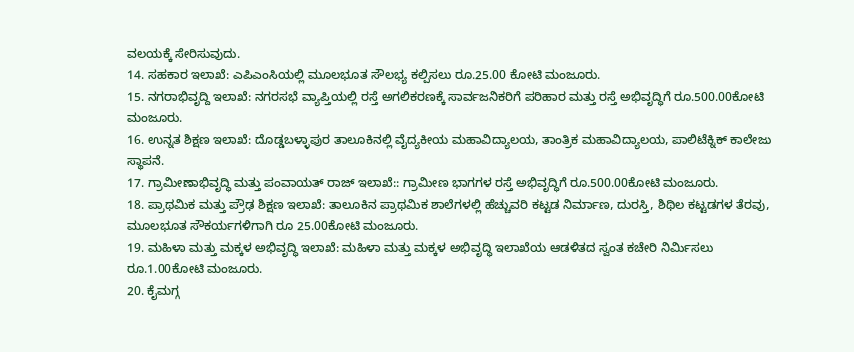ವಲಯಕ್ಕೆ ಸೇರಿಸುವುದು.
14. ಸಹಕಾರ ಇಲಾಖೆ: ಎಪಿಎಂಸಿಯಲ್ಲಿ ಮೂಲಭೂತ ಸೌಲಭ್ಯ ಕಲ್ಪಿಸಲು ರೂ.25.00 ಕೋಟಿ ಮಂಜೂರು.
15. ನಗರಾಭಿವೃದ್ದಿ ಇಲಾಖೆ: ನಗರಸಭೆ ವ್ಯಾಪ್ತಿಯಲ್ಲಿ ರಸ್ತೆ ಅಗಲಿಕರಣಕ್ಕೆ ಸಾರ್ವಜನಿಕರಿಗೆ ಪರಿಹಾರ ಮತ್ತು ರಸ್ತೆ ಅಭಿವೃದ್ಧಿಗೆ ರೂ.500.00ಕೋಟಿ ಮಂಜೂರು.
16. ಉನ್ನತ ಶಿಕ್ಷಣ ಇಲಾಖೆ: ದೊಡ್ಡಬಳ್ಳಾಪುರ ತಾಲೂಕಿನಲ್ಲಿ ವೈದ್ಯಕೀಯ ಮಹಾವಿದ್ಯಾಲಯ, ತಾಂತ್ರಿಕ ಮಹಾವಿದ್ಯಾಲಯ, ಪಾಲಿಟೆಕ್ನಿಕ್ ಕಾಲೇಜು ಸ್ಥಾಪನೆ.
17. ಗ್ರಾಮೀಣಾಭಿವೃದ್ಧಿ ಮತ್ತು ಪಂವಾಯತ್ ರಾಜ್ ಇಲಾಖೆ:: ಗ್ರಾಮೀಣ ಭಾಗಗಳ ರಸ್ತೆ ಅಭಿವೃದ್ಧಿಗೆ ರೂ.500.00ಕೋಟಿ ಮಂಜೂರು.
18. ಪ್ರಾಥಮಿಕ ಮತ್ತು ಪ್ರೌಢ ಶಿಕ್ಷಣ ಇಲಾಖೆ: ತಾಲೂಕಿನ ಪ್ರಾಥಮಿಕ ಶಾಲೆಗಳಲ್ಲಿ ಹೆಚ್ಚುವರಿ ಕಟ್ಟಡ ನಿರ್ಮಾಣ, ದುರಸ್ತಿ, ಶಿಥಿಲ ಕಟ್ಟಡಗಳ ತೆರವು, ಮೂಲಭೂತ ಸೌಕರ್ಯಗಳಿಗಾಗಿ ರೂ 25.00ಕೋಟಿ ಮಂಜೂರು.
19. ಮಹಿಳಾ ಮತ್ತು ಮಕ್ಕಳ ಅಭಿವೃದ್ಧಿ ಇಲಾಖೆ: ಮಹಿಳಾ ಮತ್ತು ಮಕ್ಕಳ ಅಭಿವೃದ್ಧಿ ಇಲಾಖೆಯ ಆಡಳಿತದ ಸ್ವಂತ ಕಚೇರಿ ನಿರ್ಮಿಸಲು ರೂ.1.00ಕೋಟಿ ಮಂಜೂರು.
20. ಕೈಮಗ್ಗ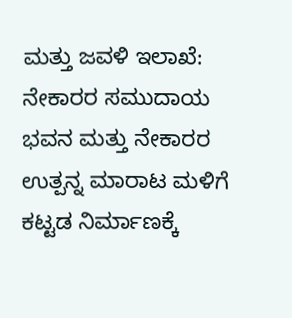ಮತ್ತು ಜವಳಿ ಇಲಾಖೆ: ನೇಕಾರರ ಸಮುದಾಯ ಭವನ ಮತ್ತು ನೇಕಾರರ ಉತ್ಪನ್ನ ಮಾರಾಟ ಮಳಿಗೆ ಕಟ್ಟಡ ನಿರ್ಮಾಣಕ್ಕೆ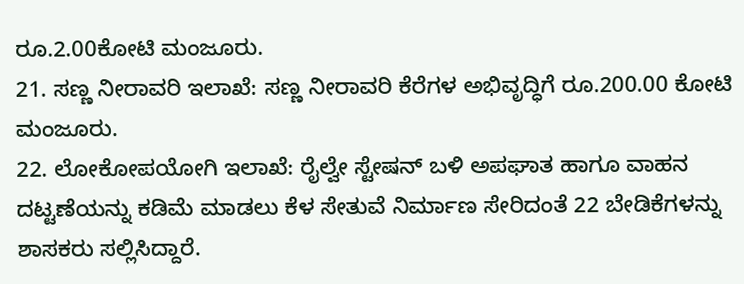ರೂ.2.00ಕೋಟಿ ಮಂಜೂರು.
21. ಸಣ್ಣ ನೀರಾವರಿ ಇಲಾಖೆ: ಸಣ್ಣ ನೀರಾವರಿ ಕೆರೆಗಳ ಅಭಿವೃದ್ಧಿಗೆ ರೂ.200.00 ಕೋಟಿ ಮಂಜೂರು.
22. ಲೋಕೋಪಯೋಗಿ ಇಲಾಖೆ: ರೈಲ್ವೇ ಸ್ಟೇಷನ್ ಬಳಿ ಅಪಘಾತ ಹಾಗೂ ವಾಹನ ದಟ್ಟಣೆಯನ್ನು ಕಡಿಮೆ ಮಾಡಲು ಕೆಳ ಸೇತುವೆ ನಿರ್ಮಾಣ ಸೇರಿದಂತೆ 22 ಬೇಡಿಕೆಗಳನ್ನು ಶಾಸಕರು ಸಲ್ಲಿಸಿದ್ದಾರೆ.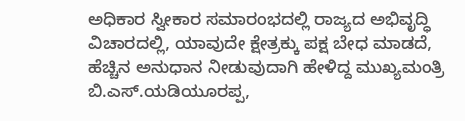ಅಧಿಕಾರ ಸ್ವೀಕಾರ ಸಮಾರಂಭದಲ್ಲಿ ರಾಜ್ಯದ ಅಭಿವೃದ್ಧಿ ವಿಚಾರದಲ್ಲಿ, ಯಾವುದೇ ಕ್ಷೇತ್ರಕ್ಕು ಪಕ್ಷ ಬೇಧ ಮಾಡದೆ, ಹೆಚ್ಚಿನ ಅನುಧಾನ ನೀಡುವುದಾಗಿ ಹೇಳಿದ್ದ ಮುಖ್ಯಮಂತ್ರಿ ಬಿ.ಎಸ್.ಯಡಿಯೂರಪ್ಪ,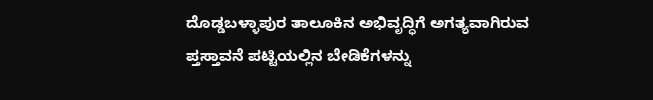ದೊಡ್ಡಬಳ್ಳಾಪುರ ತಾಲೂಕಿನ ಅಭಿವೃದ್ಧಿಗೆ ಅಗತ್ಯವಾಗಿರುವ ಪ್ತಸ್ತಾವನೆ ಪಟ್ಟಿಯಲ್ಲಿನ ಬೇಡಿಕೆಗಳನ್ನು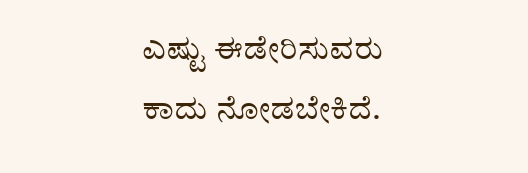ಎಷ್ಟು ಈಡೇರಿಸುವರು ಕಾದು ನೋಡಬೇಕಿದೆ.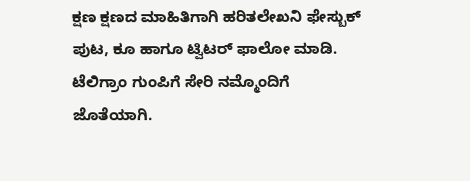ಕ್ಷಣ ಕ್ಷಣದ ಮಾಹಿತಿಗಾಗಿ ಹರಿತಲೇಖನಿ ಫೇಸ್ಬುಕ್ ಪುಟ, ಕೂ ಹಾಗೂ ಟ್ವಿಟರ್ ಫಾಲೋ ಮಾಡಿ. ಟೆಲಿಗ್ರಾಂ ಗುಂಪಿಗೆ ಸೇರಿ ನಮ್ಮೊಂದಿಗೆ ಜೊತೆಯಾಗಿ.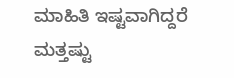ಮಾಹಿತಿ ಇಷ್ಟವಾಗಿದ್ದರೆ ಮತ್ತಷ್ಟು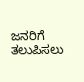ಜನರಿಗೆ ತಲುಪಿಸಲು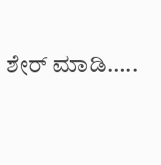ಶೇರ್ ಮಾಡಿ…..